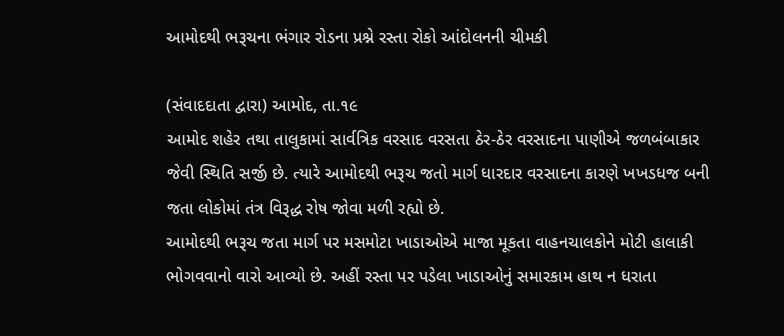આમોદથી ભરૂચના ભંગાર રોડના પ્રશ્ને રસ્તા રોકો આંદોલનની ચીમકી

(સંવાદદાતા દ્વારા) આમોદ, તા.૧૯
આમોદ શહેર તથા તાલુકામાં સાર્વત્રિક વરસાદ વરસતા ઠેર-ઠેર વરસાદના પાણીએ જળબંબાકાર જેવી સ્થિતિ સર્જી છે. ત્યારે આમોદથી ભરૂચ જતો માર્ગ ધારદાર વરસાદના કારણે ખખડધજ બની જતા લોકોમાં તંત્ર વિરૂદ્ધ રોષ જોવા મળી રહ્યો છે.
આમોદથી ભરૂચ જતા માર્ગ પર મસમોટા ખાડાઓએ માજા મૂકતા વાહનચાલકોને મોટી હાલાકી ભોગવવાનો વારો આવ્યો છે. અહીં રસ્તા પર પડેલા ખાડાઓનું સમારકામ હાથ ન ધરાતા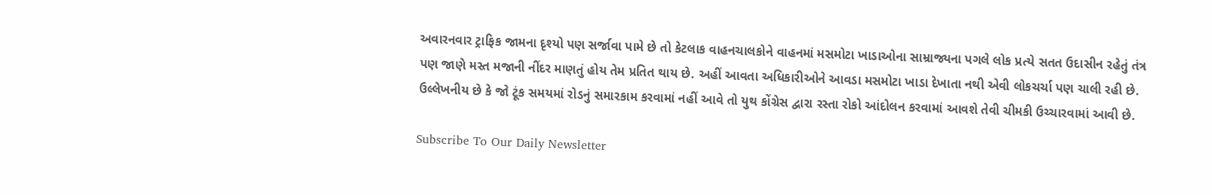અવારનવાર ટ્રાફિક જામના દૃશ્યો પણ સર્જાવા પામે છે તો કેટલાક વાહનચાલકોને વાહનમાં મસમોટા ખાડાઓના સામ્રાજ્યના પગલે લોક પ્રત્યે સતત ઉદાસીન રહેતું તંત્ર પણ જાણે મસ્ત મજાની નીંદર માણતું હોય તેમ પ્રતિત થાય છે. અહીં આવતા અધિકારીઓને આવડા મસમોટા ખાડા દેખાતા નથી એવી લોકચર્ચા પણ ચાલી રહી છે. ઉલ્લેખનીય છે કે જો ટૂંક સમયમાં રોડનું સમારકામ કરવામાં નહીં આવે તો યુથ કોંગ્રેસ દ્વારા રસ્તા રોકો આંદોલન કરવામાં આવશે તેવી ચીમકી ઉચ્ચારવામાં આવી છે.

Subscribe To Our Daily Newsletter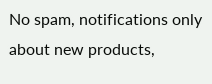No spam, notifications only about new products,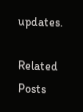updates.

Related Posts